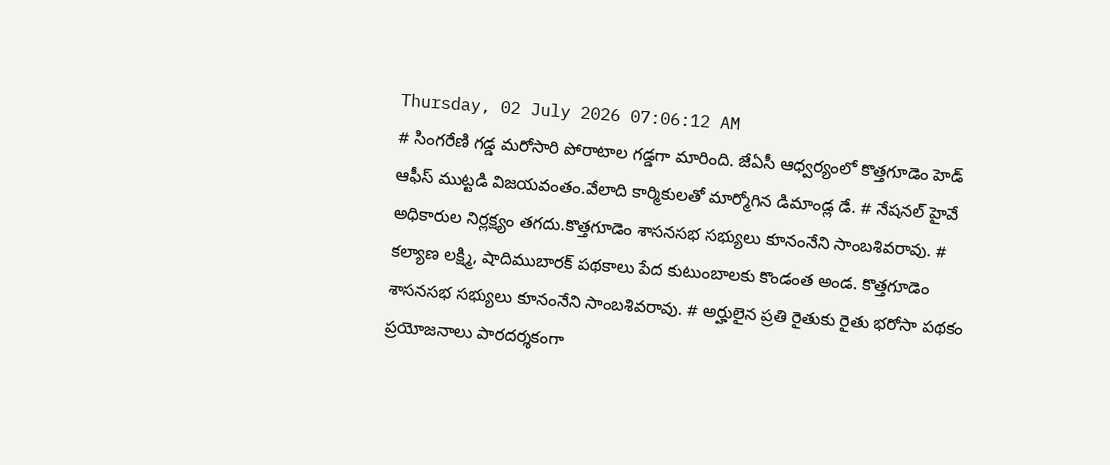Thursday, 02 July 2026 07:06:12 AM
# సింగరేణి గడ్డ మరోసారి పోరాటాల గడ్డగా మారింది. జేఏసీ ఆధ్వర్యంలో కొత్తగూడెం హెడ్ ఆఫీస్ ముట్టడి విజయవంతం.వేలాది కార్మికులతో మార్మోగిన డిమాండ్ల డే. # నేషనల్ హైవే అధికారుల నిర్లక్ష్యం తగదు.కొత్తగూడెం శాసనసభ సభ్యులు కూనంనేని సాంబశివరావు. # కల్యాణ లక్ష్మి, షాదిముబారక్ పథకాలు పేద కుటుంబాలకు కొండంత అండ. కొత్తగూడెం శాసనసభ సభ్యులు కూనంనేని సాంబశివరావు. # అర్హులైన ప్రతి రైతుకు రైతు భరోసా పథకం ప్రయోజనాలు పారదర్శకంగా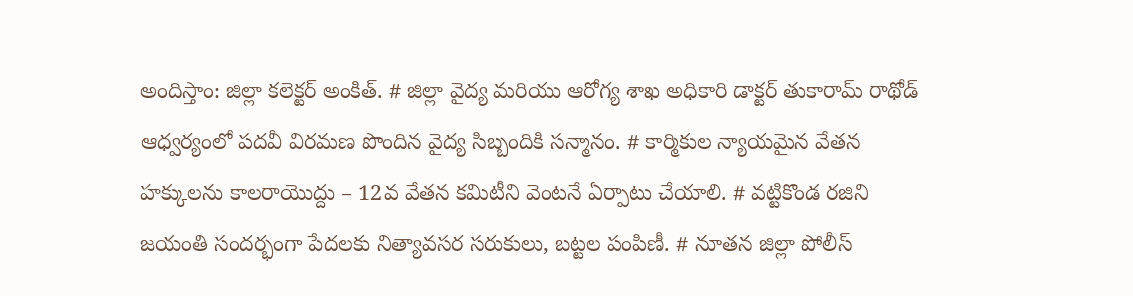అందిస్తాం: జిల్లా కలెక్టర్ అంకిత్. # జిల్లా వైద్య మరియు ఆరోగ్య శాఖ అధికారి డాక్టర్ తుకారామ్ రాథోడ్ ఆధ్వర్యంలో పదవీ విరమణ పొందిన వైద్య సిబ్బందికి సన్మానం. # కార్మికుల న్యాయమైన వేతన హక్కులను కాలరాయొద్దు – 12వ వేతన కమిటీని వెంటనే ఏర్పాటు చేయాలి. # వట్టికొండ రజిని జయంతి సందర్భంగా పేదలకు నిత్యావసర సరుకులు, బట్టల పంపిణీ. # నూతన జిల్లా పోలీస్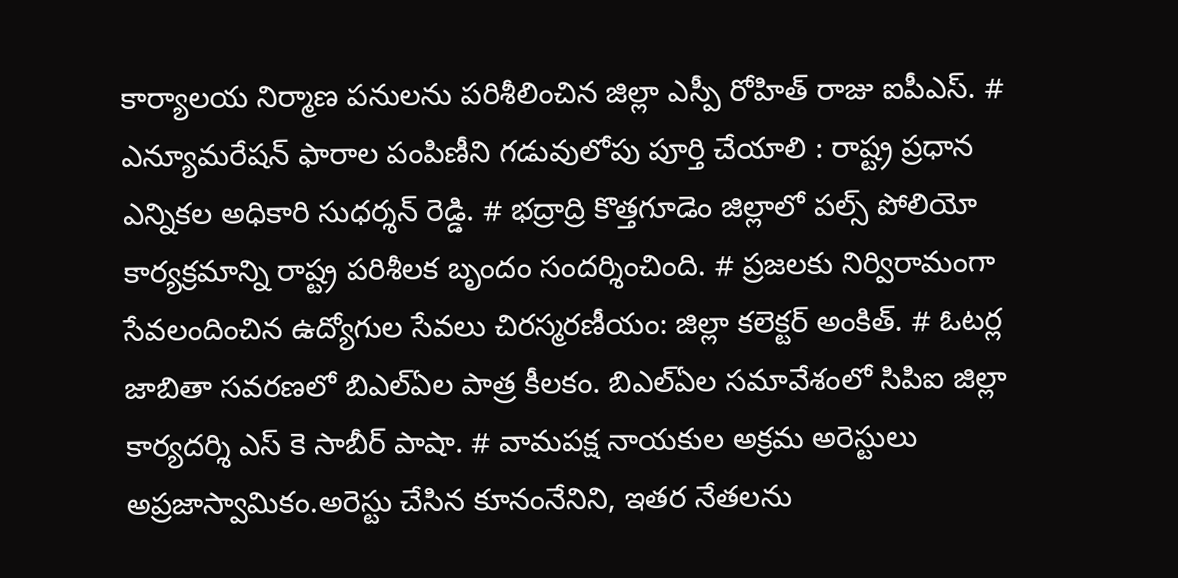కార్యాలయ నిర్మాణ పనులను పరిశీలించిన జిల్లా ఎస్పీ రోహిత్ రాజు ఐపీఎస్. # ఎన్యూమరేషన్ ఫారాల పంపిణీని గడువులోపు పూర్తి చేయాలి : రాష్ట్ర ప్రధాన ఎన్నికల అధికారి సుధర్శన్ రెడ్డి. # భద్రాద్రి కొత్తగూడెం జిల్లాలో పల్స్ పోలియో కార్యక్రమాన్ని రాష్ట్ర పరిశీలక బృందం సందర్శించింది. # ప్రజలకు నిర్విరామంగా సేవలందించిన ఉద్యోగుల సేవలు చిరస్మరణీయం: జిల్లా కలెక్టర్ అంకిత్. # ఓటర్ల జాబితా సవరణలో బిఎల్ఏల పాత్ర కీలకం. బిఎల్ఏల సమావేశంలో సిపిఐ జిల్లా కార్యదర్శి ఎస్ కె సాబీర్ పాషా. # వామపక్ష నాయకుల అక్రమ అరెస్టులు అప్రజాస్వామికం.అరెస్టు చేసిన కూనంనేనిని, ఇతర నేతలను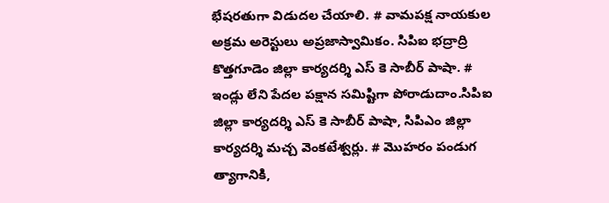భేషరతుగా విడుదల చేయాలి. # వామపక్ష నాయకుల అక్రమ అరెస్టులు అప్రజాస్వామికం. సిపిఐ భద్రాద్రి కొత్తగూడెం జిల్లా కార్యదర్శి ఎస్ కె సాబీర్ పాషా. # ఇండ్లు లేని పేదల పక్షాన సమిష్టిగా పోరాడుదాం.సిపిఐ జిల్లా కార్యదర్శి ఎస్ కె సాబీర్ పాషా, సిపిఎం జిల్లా కార్యదర్శి మచ్చ వెంకటేశ్వర్లు. # మొహరం పండుగ త్యాగానికి,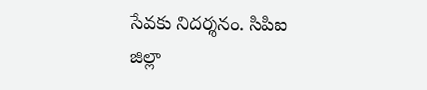సేవకు నిదర్శనం. సిపిఐ జిల్లా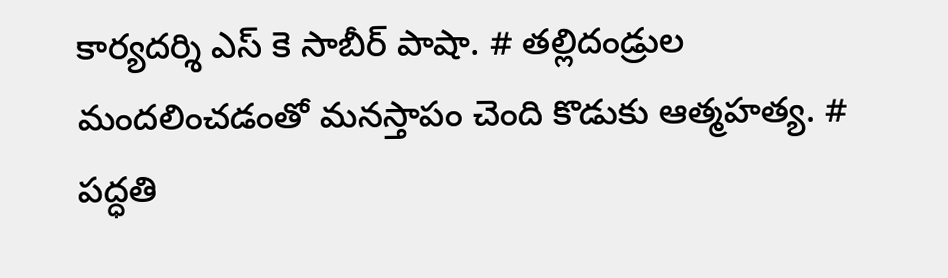కార్యదర్శి ఎస్ కె సాబీర్ పాషా. # తల్లిదండ్రుల మందలించడంతో మనస్తాపం చెంది కొడుకు ఆత్మహత్య. # పద్ధతి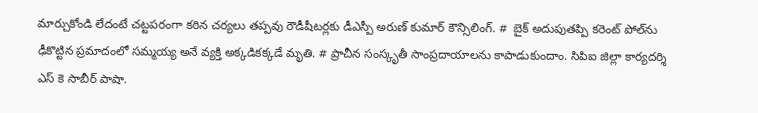మార్చుకోండి లేదంటే చట్టపరంగా కఠిన చర్యలు తప్పవు రౌడీషీటర్లకు డీఎస్పీ అరుణ్ కుమార్ కౌన్సిలింగ్. #  బైక్ అదుపుతప్పి కరెంట్ పోల్‌ను ఢీకొట్టిన ప్రమాదంలో సమ్మయ్య అనే వ్యక్తి అక్కడికక్కడే మృతి. # ప్రాచీన సంస్కృతీ సాంప్రదాయాలను కాపాడుకుందాం. సిపిఐ జిల్లా కార్యదర్శి ఎస్ కె సాబీర్ పాషా.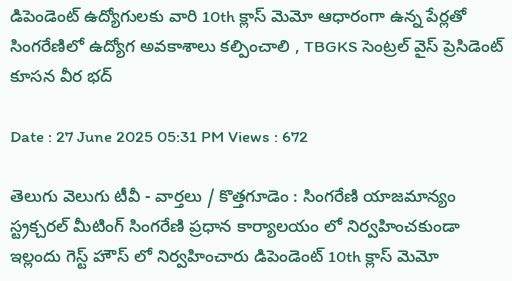డిపెండెంట్ ఉద్యోగులకు వారి 10th క్లాస్ మెమో ఆధారంగా ఉన్న పేర్లతో సింగరేణిలో ఉద్యోగ అవకాశాలు కల్పించాలి , TBGKS సెంట్రల్ వైస్ ప్రెసిడెంట్ కూసన వీర భద్

Date : 27 June 2025 05:31 PM Views : 672

తెలుగు వెలుగు టీవీ - వార్తలు / కొత్తగూడెం : సింగరేణి యాజమాన్యం స్ట్రక్చరల్ మీటింగ్ సింగరేణి ప్రధాన కార్యాలయం లో నిర్వహించకుండా ఇల్లందు గెస్ట్ హౌస్ లో నిర్వహించారు డిపెండెంట్ 10th క్లాస్ మెమో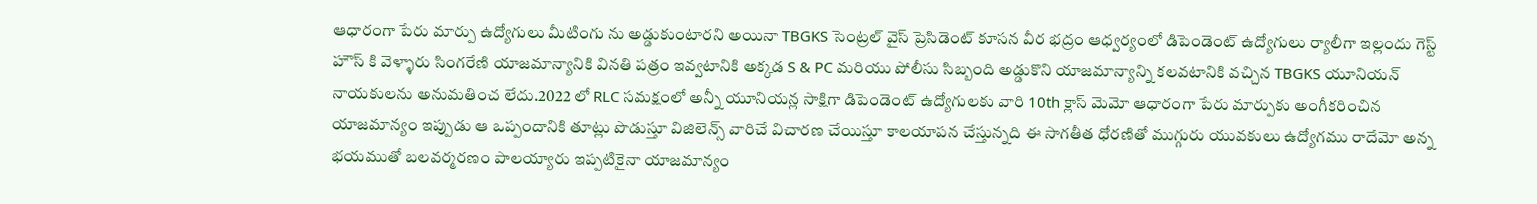ఆధారంగా పేరు మార్పు ఉద్యోగులు మీటింగు ను అడ్డుకుంటారని అయినా TBGKS సెంట్రల్ వైస్ ప్రెసిడెంట్ కూసన వీర భద్రం ఆధ్వర్యంలో డిపెండెంట్ ఉద్యోగులు ర్యాలీగా ఇల్లందు గెస్ట్ హౌస్ కి వెళ్ళారు సింగరేణి యాజమాన్యానికి వినతి పత్రం ఇవ్వటానికి అక్కడ S & PC మరియు పోలీసు సిబ్బంది అడ్డుకొని యాజమాన్యాన్ని కలవటానికి వచ్చిన TBGKS యూనియన్ నాయకులను అనుమతించ లేదు.2022 లో RLC సమక్షంలో అన్నీ యూనియన్ల సాక్షిగా డిపెండెంట్ ఉద్యోగులకు వారి 10th క్లాస్ మెమో ఆధారంగా పేరు మార్పుకు అంగీకరించిన యాజమాన్యం ఇప్పుడు ఆ ఒప్పందానికి తూట్లు పొడుస్తూ విజిలెన్స్ వారిచే విచారణ చేయిస్తూ కాలయాపన చేస్తున్నది ఈ సాగతీత ధోరణితో ముగ్గురు యువకులు ఉద్యోగము రాదేమో అన్న భయముతో బలవర్మరణం పాలయ్యారు ఇప్పటికైనా యాజమాన్యం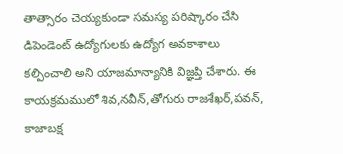తాత్సారం చెయ్యకుండా సమస్య పరిష్కారం చేసి డిపెండెంట్ ఉద్యోగులకు ఉద్యోగ అవకాశాలు కల్పించాలి అని యాజమాన్యానికి విజ్ఞప్తి చేశారు. ఈ కాయక్రమములో శివ,నవీన్,తోగురు రాజశేఖర్,పవన్, కాజాబక్ష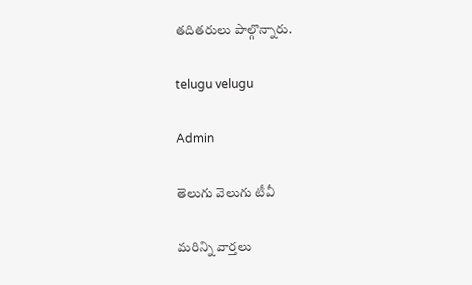తదితరులు పాల్గొన్నారు.

telugu velugu

Admin

తెలుగు వెలుగు టీవీ

మరిన్ని వార్తలు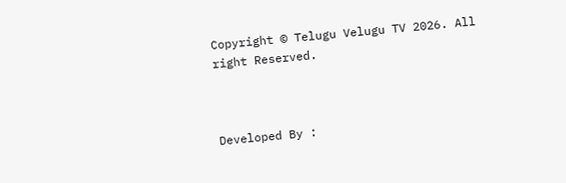Copyright © Telugu Velugu TV 2026. All right Reserved.



Developed By :